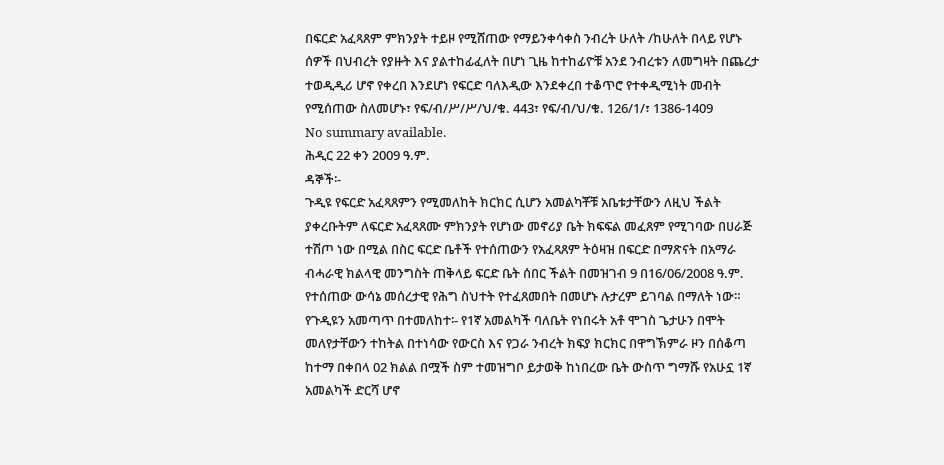በፍርድ አፈጻጸም ምክንያት ተይዞ የሚሸጠው የማይንቀሳቀስ ንብረት ሁለት /ከሁለት በላይ የሆኑ ሰዎች በህብረት የያዙት እና ያልተከፊፈለት በሆነ ጊዜ ከተከፊዮቹ አንደ ንብረቱን ለመግዛት በጨረታ ተወዲዲሪ ሆኖ የቀረበ እንደሆነ የፍርድ ባለእዲው እንደቀረበ ተቆጥሮ የተቀዲሚነት መብት የሚሰጠው ስለመሆኑ፣ የፍ/ብ/ሥ/ሥ/ህ/ቁ. 443፣ የፍ/ብ/ህ/ቁ. 126/1/፣ 1386-1409
No summary available.
ሕዲር 22 ቀን 2009 ዓ.ም.
ዳኞች፡-
ጉዲዩ የፍርድ አፈጻጸምን የሚመለከት ክርክር ሲሆን አመልካቾቹ አቤቱታቸውን ለዚህ ችልት ያቀረቡትም ለፍርድ አፈጻጸሙ ምክንያት የሆነው መኖሪያ ቤት ክፍፍል መፈጸም የሚገባው በሀራጅ ተሽጦ ነው በሚል በስር ፍርድ ቤቶች የተሰጠውን የአፈጻጸም ትዕዛዝ በፍርድ በማጽናት በአማራ ብሓራዊ ክልላዊ መንግስት ጠቅላይ ፍርድ ቤት ሰበር ችልት በመዝገብ 9 በ16/06/2008 ዓ.ም. የተሰጠው ውሳኔ መሰረታዊ የሕግ ስህተት የተፈጸመበት በመሆኑ ሉታረም ይገባል በማለት ነው።
የጉዲዩን አመጣጥ በተመለከተ፡- የ1ኛ አመልካች ባለቤት የነበሩት አቶ ሞገስ ጌታሁን በሞት መለየታቸውን ተከትል በተነሳው የውርስ እና የጋራ ንብረት ክፍያ ክርክር በዋግኽምራ ዞን በሰቆጣ ከተማ በቀበላ 02 ክልል በሟች ስም ተመዝግቦ ይታወቅ ከነበረው ቤት ውስጥ ግማሹ የአሁኗ 1ኛ አመልካች ድርሻ ሆኖ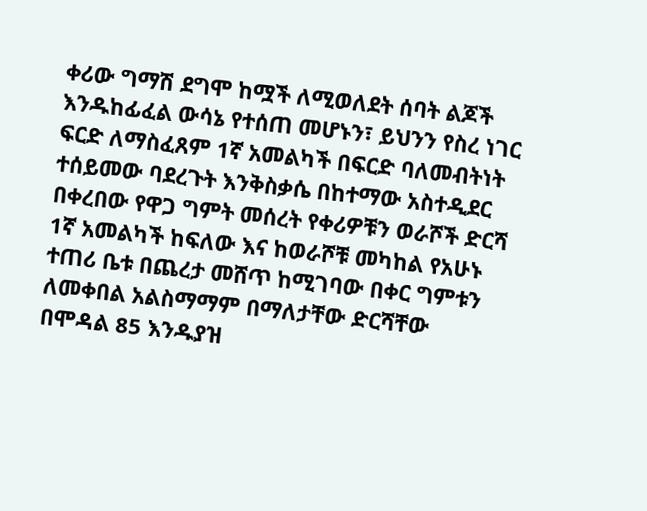ቀሪው ግማሽ ደግሞ ከሟች ለሚወለደት ሰባት ልጆች እንዱከፊፈል ውሳኔ የተሰጠ መሆኑን፣ ይህንን የስረ ነገር ፍርድ ለማስፈጸም 1ኛ አመልካች በፍርድ ባለመብትነት ተሰይመው ባደረጉት እንቅስቃሴ በከተማው አስተዲደር በቀረበው የዋጋ ግምት መሰረት የቀሪዎቹን ወራሾች ድርሻ 1ኛ አመልካች ከፍለው እና ከወራሾቹ መካከል የአሁኑ ተጠሪ ቤቱ በጨረታ መሸጥ ከሚገባው በቀር ግምቱን ለመቀበል አልስማማም በማለታቸው ድርሻቸው በሞዳል 85 እንዱያዝ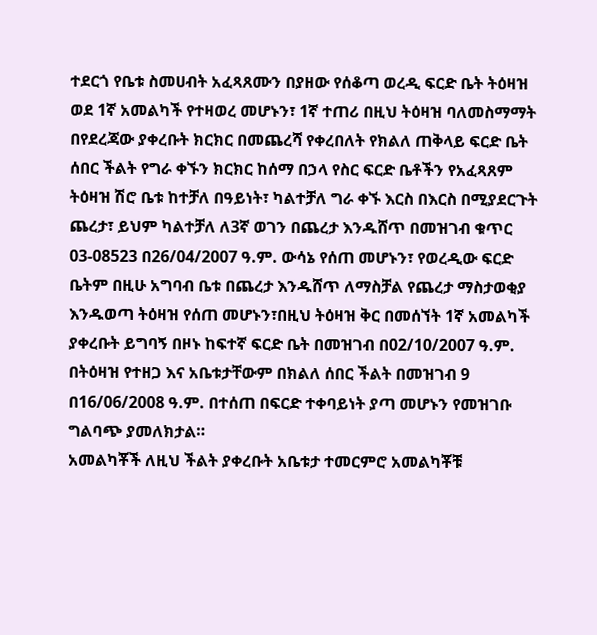ተደርጎ የቤቱ ስመሀብት አፈጻጸሙን በያዘው የሰቆጣ ወረዲ ፍርድ ቤት ትዕዛዝ ወደ 1ኛ አመልካች የተዛወረ መሆኑን፣ 1ኛ ተጠሪ በዚህ ትዕዛዝ ባለመስማማት በየደረጃው ያቀረቡት ክርክር በመጨረሻ የቀረበለት የክልለ ጠቅላይ ፍርድ ቤት ሰበር ችልት የግራ ቀኙን ክርክር ከሰማ በኃላ የስር ፍርድ ቤቶችን የአፈጻጸም ትዕዛዝ ሽሮ ቤቱ ከተቻለ በዓይነት፣ ካልተቻለ ግራ ቀኙ እርስ በእርስ በሚያደርጉት ጨረታ፣ ይህም ካልተቻለ ለ3ኛ ወገን በጨረታ እንዱሸጥ በመዝገብ ቁጥር 03-08523 በ26/04/2007 ዓ.ም. ውሳኔ የሰጠ መሆኑን፣ የወረዲው ፍርድ ቤትም በዚሁ አግባብ ቤቱ በጨረታ እንዱሸጥ ለማስቻል የጨረታ ማስታወቂያ እንዱወጣ ትዕዛዝ የሰጠ መሆኑን፣በዚህ ትዕዛዝ ቅር በመሰኘት 1ኛ አመልካች ያቀረቡት ይግባኝ በዞኑ ከፍተኛ ፍርድ ቤት በመዝገብ በ02/10/2007 ዓ.ም.
በትዕዛዝ የተዘጋ እና አቤቱታቸውም በክልለ ሰበር ችልት በመዝገብ 9 በ16/06/2008 ዓ.ም. በተሰጠ በፍርድ ተቀባይነት ያጣ መሆኑን የመዝገቡ ግልባጭ ያመለክታል።
አመልካቾች ለዚህ ችልት ያቀረቡት አቤቱታ ተመርምሮ አመልካቾቹ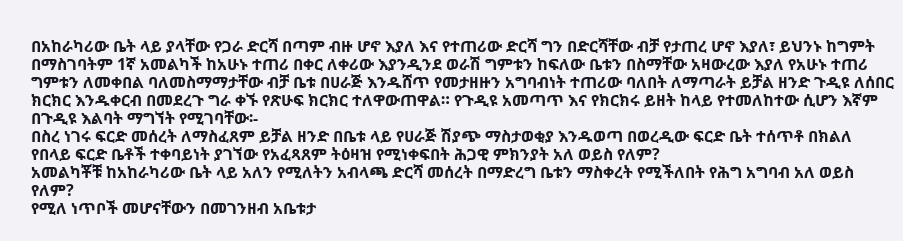በአከራካሪው ቤት ላይ ያላቸው የጋራ ድርሻ በጣም ብዙ ሆኖ እያለ እና የተጠሪው ድርሻ ግን በድርሻቸው ብቻ የታጠረ ሆኖ እያለ፣ ይህንኑ ከግምት በማስገባትም 1ኛ አመልካች ከአሁኑ ተጠሪ በቀር ለቀሪው እያንዲንደ ወራሽ ግምቱን ከፍለው ቤቱን በስማቸው አዛውረው እያለ የአሁኑ ተጠሪ ግምቱን ለመቀበል ባለመስማማታቸው ብቻ ቤቱ በሀራጅ እንዱሸጥ የመታዘዙን አግባብነት ተጠሪው ባለበት ለማጣራት ይቻል ዘንድ ጉዲዩ ለሰበር ክርክር እንዱቀርብ በመደረጉ ግራ ቀኙ የጽሁፍ ክርክር ተለዋውጠዋል። የጉዲዩ አመጣጥ እና የክርክሩ ይዘት ከላይ የተመለከተው ሲሆን እኛም በጉዲዩ እልባት ማግኘት የሚገባቸው፡-
በስረ ነገሩ ፍርድ መሰረት ለማስፈጸም ይቻል ዘንድ በቤቱ ላይ የሀራጅ ሽያጭ ማስታወቂያ እንዱወጣ በወረዲው ፍርድ ቤት ተሰጥቶ በክልለ የበላይ ፍርድ ቤቶች ተቀባይነት ያገኘው የአፈጻጸም ትዕዛዝ የሚነቀፍበት ሕጋዊ ምክንያት አለ ወይስ የለም?
አመልካቾቹ ከአከራካሪው ቤት ላይ አለን የሚለትን አብላጫ ድርሻ መሰረት በማድረግ ቤቱን ማስቀረት የሚችለበት የሕግ አግባብ አለ ወይስ የለም?
የሚለ ነጥቦች መሆናቸውን በመገንዘብ አቤቱታ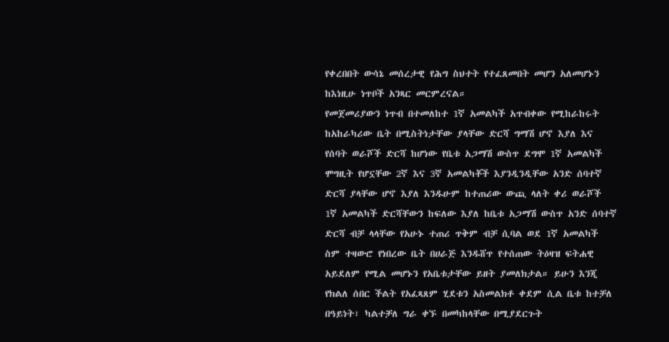የቀረበበት ውሳኔ መሰረታዊ የሕግ ስህተት የተፈጸመበት መሆን አለመሆኑን ከእነዚሁ ነጥቦች አንጻር መርምረናል።
የመጀመሪያውን ነጥብ በተመለከተ 1ኛ አመልካች አጥብቀው የሚከራከሩት ከአከራካሪው ቤት በሚስትነታቸው ያላቸው ድርሻ ግማሽ ሆኖ እያለ እና የሰባት ወራሾች ድርሻ ከሆነው የቤቱ አጋማሽ ውስጥ ደግሞ 1ኛ አመልካች ሞግዚት የሆኗቸው 2ኛ እና 3ኛ አመልካቾች እያንዲንዲቸው አንድ ሰባተኛ ድርሻ ያላቸው ሆኖ እያለ እንዱሁም ከተጠሪው ውጪ ላለት ቀሪ ወራሾች 1ኛ አመልካች ድርሻቸውን ከፍለው እያለ ከቤቱ አጋማሽ ውስጥ አንድ ሰባተኛ ድርሻ ብቻ ላላቸው የአሁኑ ተጠሪ ጥቅም ብቻ ሲባል ወደ 1ኛ አመልካች ስም ተዛውሮ የነበረው ቤት በሀራጅ እንዱሸጥ የተሰጠው ትዕዛዝ ፍትሐዊ አይደለም የሚል መሆኑን የአቤቱታቸው ይዘት ያመለክታል። ይሁን እንጂ የክልለ ሰበር ችልት የአፈጻጸም ሂደቱን አስመልክቶ ቀደም ሲል ቤቱ ከተቻለ በዓይነት፣ ካልተቻለ ግራ ቀኙ በመካከላቸው በሚያደርጉት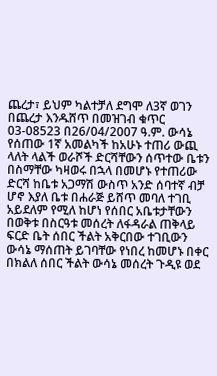ጨረታ፣ ይህም ካልተቻለ ደግሞ ለ3ኛ ወገን በጨረታ እንዱሸጥ በመዝገብ ቁጥር 03-08523 በ26/04/2007 ዓ.ም. ውሳኔ የሰጠው 1ኛ አመልካች ከአሁኑ ተጠሪ ውጪ ላለት ላልች ወራሾች ድርሻቸውን ሰጥተው ቤቱን በስማቸው ካዛወሩ በኋላ በመሆኑ የተጠሪው ድርሻ ከቤቱ አጋማሽ ውስጥ አንድ ሰባተኛ ብቻ ሆኖ እያለ ቤቱ በሐራጅ ይሸጥ መባለ ተገቢ አይደለም የሚለ ከሆነ የሰበር አቤቱታቸውን በወቅቱ በስርዓቱ መሰረት ለፋዳራል ጠቅላይ ፍርድ ቤት ሰበር ችልት አቅርበው ተገቢውን ውሳኔ ማሰጠት ይገባቸው የነበረ ከመሆኑ በቀር በክልለ ሰበር ችልት ውሳኔ መሰረት ጉዲዩ ወደ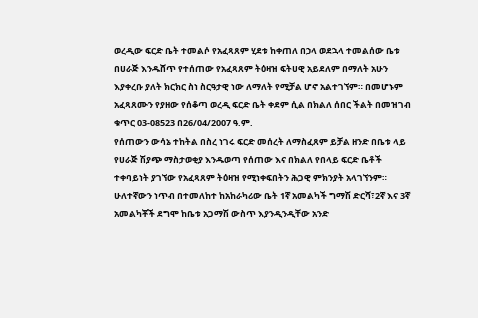ወረዲው ፍርድ ቤት ተመልሶ የአፈጻጸም ሂደቱ ከቀጠለ በኃላ ወደኋላ ተመልሰው ቤቱ በሀራጅ እንዱሸጥ የተሰጠው የአፈጻጸም ትዕዛዝ ፍትሀዊ አይደለም በማለት አሁን እያቀረቡ ያለት ክርክር ስነ ስርዓታዊ ነው ለማለት የሚቻል ሆኖ አልተገኘም። በመሆኑም አፈጻጸሙን የያዘው የሰቆጣ ወረዲ ፍርድ ቤት ቀደም ሲል በክልለ ሰበር ችልት በመዝገብ ቁጥር 03-08523 በ26/04/2007 ዓ.ም.
የሰጠውን ውሳኔ ተከትል በስረ ነገሩ ፍርድ መሰረት ለማስፈጸም ይቻል ዘንድ በቤቱ ላይ የሀራጅ ሽያጭ ማስታወቂያ እንዱወጣ የሰጠው እና በክልለ የበላይ ፍርድ ቤቶች ተቀባይነት ያገኘው የአፈጻጸም ትዕዛዝ የሚነቀፍበትን ሕጋዊ ምክንያት አላገኘንም።
ሁለተኛውን ነጥብ በተመለከተ ከአከራካሪው ቤት 1ኛ አመልካች ግማሽ ድርሻ፣2ኛ እና 3ኛ አመልካቾች ደግሞ ከቤቱ አጋማሽ ውስጥ እያንዲንዲቸው አንድ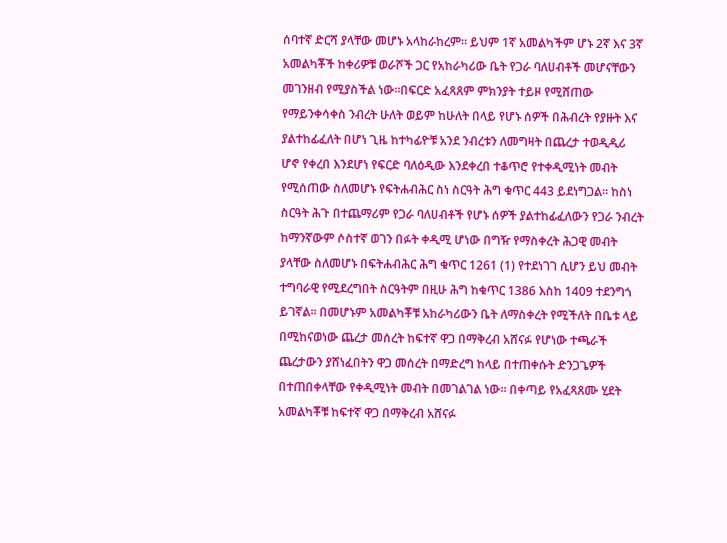ሰባተኛ ድርሻ ያላቸው መሆኑ አላከራከረም። ይህም 1ኛ አመልካችም ሆኑ 2ኛ እና 3ኛ አመልካቾች ከቀሪዎቹ ወራሾች ጋር የአከራካሪው ቤት የጋራ ባለሀብቶች መሆናቸውን መገንዘብ የሚያስችል ነው።በፍርድ አፈጻጸም ምክንያት ተይዞ የሚሸጠው የማይንቀሳቀስ ንብረት ሁለት ወይም ከሁለት በላይ የሆኑ ሰዎች በሕብረት የያዙት እና ያልተከፊፈለት በሆነ ጊዜ ከተካፊዮቹ አንደ ንብረቱን ለመግዛት በጨረታ ተወዲዲሪ ሆኖ የቀረበ እንደሆነ የፍርድ ባለዕዲው እንደቀረበ ተቆጥሮ የተቀዲሚነት መብት የሚሰጠው ስለመሆኑ የፍትሐብሕር ስነ ስርዓት ሕግ ቁጥር 443 ይደነግጋል። ከስነ ስርዓት ሕጉ በተጨማሪም የጋራ ባለሀብቶች የሆኑ ሰዎች ያልተከፊፈለውን የጋራ ንብረት ከማንኛውም ሶስተኛ ወገን በፉት ቀዲሚ ሆነው በግዥ የማስቀረት ሕጋዊ መብት ያላቸው ስለመሆኑ በፍትሐብሕር ሕግ ቁጥር 1261 (1) የተደነገገ ሲሆን ይህ መብት ተግባራዊ የሚደረግበት ስርዓትም በዚሁ ሕግ ከቁጥር 1386 እስከ 1409 ተደንግጎ ይገኛል። በመሆኑም አመልካቾቹ አከራካሪውን ቤት ለማስቀረት የሚችለት በቤቱ ላይ በሚከናወነው ጨረታ መሰረት ከፍተኛ ዋጋ በማቅረብ አሸናፉ የሆነው ተጫራች ጨረታውን ያሸነፈበትን ዋጋ መሰረት በማድረግ ከላይ በተጠቀሱት ድንጋጌዎች በተጠበቀላቸው የቀዲሚነት መብት በመገልገል ነው። በቀጣይ የአፈጻጸሙ ሂደት አመልካቾቹ ከፍተኛ ዋጋ በማቅረብ አሸናፉ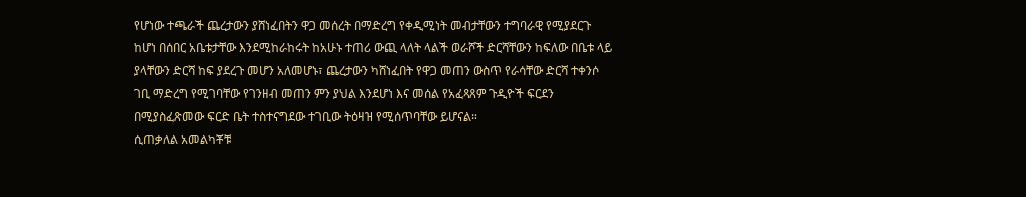የሆነው ተጫራች ጨረታውን ያሸነፈበትን ዋጋ መሰረት በማድረግ የቀዲሚነት መብታቸውን ተግባራዊ የሚያደርጉ ከሆነ በሰበር አቤቱታቸው እንደሚከራከሩት ከአሁኑ ተጠሪ ውጪ ላለት ላልች ወራሾች ድርሻቸውን ከፍለው በቤቱ ላይ ያላቸውን ድርሻ ከፍ ያደረጉ መሆን አለመሆኑ፣ ጨረታውን ካሸነፈበት የዋጋ መጠን ውስጥ የራሳቸው ድርሻ ተቀንሶ ገቢ ማድረግ የሚገባቸው የገንዘብ መጠን ምን ያህል እንደሆነ እና መሰል የአፈጻጸም ጉዲዮች ፍርደን በሚያስፈጽመው ፍርድ ቤት ተስተናግደው ተገቢው ትዕዛዝ የሚሰጥባቸው ይሆናል።
ሲጠቃለል አመልካቾቹ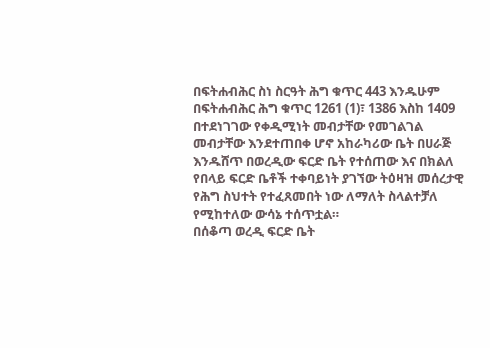በፍትሐብሕር ስነ ስርዓት ሕግ ቁጥር 443 እንዱሁም በፍትሐብሕር ሕግ ቁጥር 1261 (1)፣ 1386 እስከ 1409 በተደነገገው የቀዲሚነት መብታቸው የመገልገል መብታቸው እንደተጠበቀ ሆኖ አከራካሪው ቤት በሀራጅ እንዱሸጥ በወረዲው ፍርድ ቤት የተሰጠው እና በክልለ የበላይ ፍርድ ቤቶች ተቀባይነት ያገኘው ትዕዛዝ መሰረታዊ የሕግ ስህተት የተፈጸመበት ነው ለማለት ስላልተቻለ የሚከተለው ውሳኔ ተሰጥቷል።
በሰቆጣ ወረዲ ፍርድ ቤት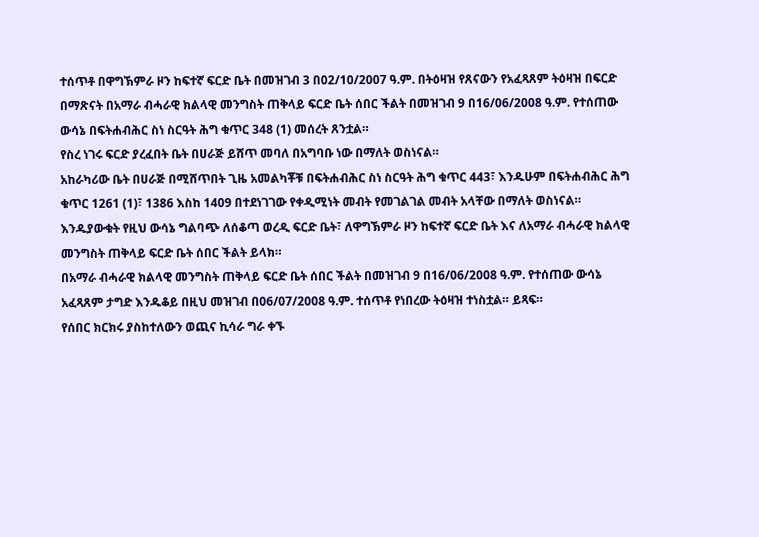ተሰጥቶ በዋግኽምራ ዞን ከፍተኛ ፍርድ ቤት በመዝገብ 3 በ02/10/2007 ዓ.ም. በትዕዛዝ የጸናውን የአፈጻጸም ትዕዛዝ በፍርድ በማጽናት በአማራ ብሓራዊ ክልላዊ መንግስት ጠቅላይ ፍርድ ቤት ሰበር ችልት በመዝገብ 9 በ16/06/2008 ዓ.ም. የተሰጠው ውሳኔ በፍትሐብሕር ስነ ስርዓት ሕግ ቁጥር 348 (1) መሰረት ጸንቷል።
የስረ ነገሩ ፍርድ ያረፈበት ቤት በሀራጅ ይሸጥ መባለ በአግባቡ ነው በማለት ወስነናል።
አከራካሪው ቤት በሀራጅ በሚሸጥበት ጊዜ አመልካቾቹ በፍትሐብሕር ስነ ስርዓት ሕግ ቁጥር 443፣ እንዱሁም በፍትሐብሕር ሕግ ቁጥር 1261 (1)፣ 1386 እስከ 1409 በተደነገገው የቀዲሚነት መብት የመገልገል መብት አላቸው በማለት ወስነናል።
እንዱያውቁት የዚህ ውሳኔ ግልባጭ ለሰቆጣ ወረዲ ፍርድ ቤት፣ ለዋግኽምራ ዞን ከፍተኛ ፍርድ ቤት እና ለአማራ ብሓራዊ ክልላዊ መንግስት ጠቅላይ ፍርድ ቤት ሰበር ችልት ይላክ።
በአማራ ብሓራዊ ክልላዊ መንግስት ጠቅላይ ፍርድ ቤት ሰበር ችልት በመዝገብ 9 በ16/06/2008 ዓ.ም. የተሰጠው ውሳኔ አፈጻጸም ታግድ እንዱቆይ በዚህ መዝገብ በ06/07/2008 ዓ.ም. ተሰጥቶ የነበረው ትዕዛዝ ተነስቷል። ይጻፍ።
የሰበር ክርክሩ ያስከተለውን ወጪና ኪሳራ ግራ ቀኙ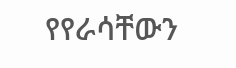የየራሳቸውን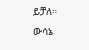ይቻለ።
ውሳኔ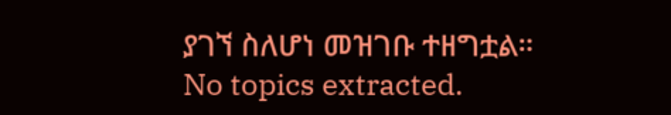ያገኘ ስለሆነ መዝገቡ ተዘግቷል።
No topics extracted.